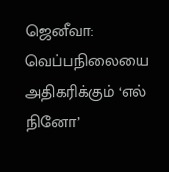ஜெனீவா: வெப்பநிலையை அதிகரிக்கும் ‘எல் நினோ’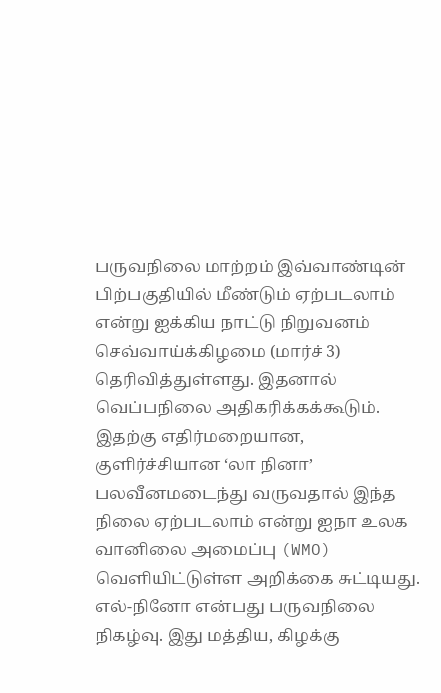பருவநிலை மாற்றம் இவ்வாண்டின் பிற்பகுதியில் மீண்டும் ஏற்படலாம் என்று ஐக்கிய நாட்டு நிறுவனம் செவ்வாய்க்கிழமை (மார்ச் 3) தெரிவித்துள்ளது. இதனால் வெப்பநிலை அதிகரிக்கக்கூடும்.
இதற்கு எதிர்மறையான, குளிர்ச்சியான ‘லா நினா’ பலவீனமடைந்து வருவதால் இந்த நிலை ஏற்படலாம் என்று ஐநா உலக வானிலை அமைப்பு (WMO) வெளியிட்டுள்ள அறிக்கை சுட்டியது.
எல்-நினோ என்பது பருவநிலை நிகழ்வு. இது மத்திய, கிழக்கு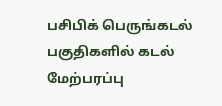பசிபிக் பெருங்கடல் பகுதிகளில் கடல் மேற்பரப்பு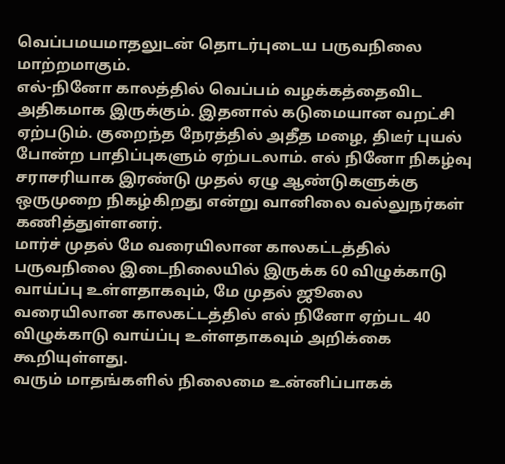வெப்பமயமாதலுடன் தொடர்புடைய பருவநிலை மாற்றமாகும்.
எல்-நினோ காலத்தில் வெப்பம் வழக்கத்தைவிட அதிகமாக இருக்கும். இதனால் கடுமையான வறட்சி ஏற்படும். குறைந்த நேரத்தில் அதீத மழை, திடீர் புயல் போன்ற பாதிப்புகளும் ஏற்படலாம். எல் நினோ நிகழ்வு சராசரியாக இரண்டு முதல் ஏழு ஆண்டுகளுக்கு ஒருமுறை நிகழ்கிறது என்று வானிலை வல்லுநர்கள் கணித்துள்ளனர்.
மார்ச் முதல் மே வரையிலான காலகட்டத்தில் பருவநிலை இடைநிலையில் இருக்க 60 விழுக்காடு வாய்ப்பு உள்ளதாகவும், மே முதல் ஜூலை வரையிலான காலகட்டத்தில் எல் நினோ ஏற்பட 40 விழுக்காடு வாய்ப்பு உள்ளதாகவும் அறிக்கை கூறியுள்ளது.
வரும் மாதங்களில் நிலைமை உன்னிப்பாகக்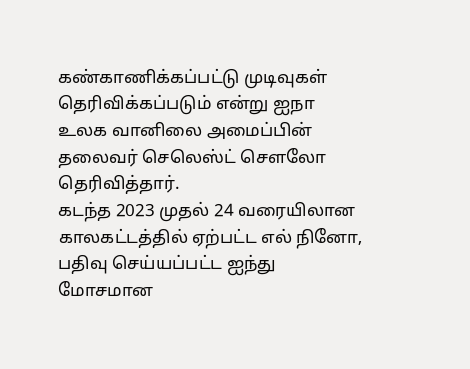கண்காணிக்கப்பட்டு முடிவுகள் தெரிவிக்கப்படும் என்று ஐநா உலக வானிலை அமைப்பின் தலைவர் செலெஸ்ட் சௌலோ தெரிவித்தார்.
கடந்த 2023 முதல் 24 வரையிலான காலகட்டத்தில் ஏற்பட்ட எல் நினோ, பதிவு செய்யப்பட்ட ஐந்து மோசமான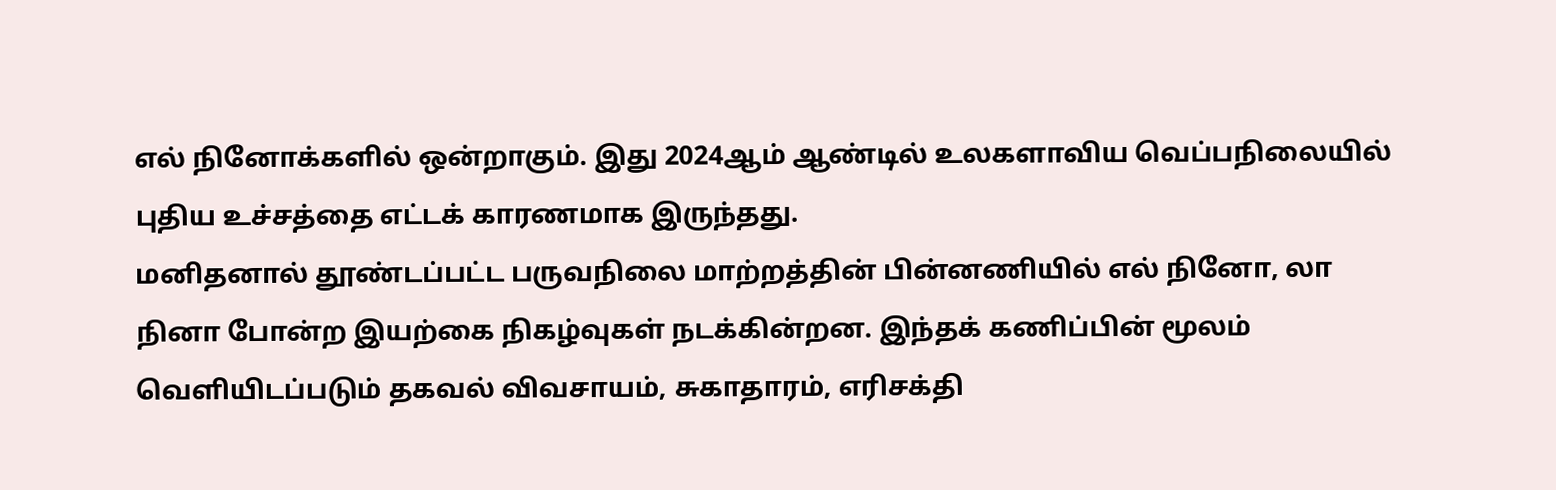எல் நினோக்களில் ஒன்றாகும். இது 2024ஆம் ஆண்டில் உலகளாவிய வெப்பநிலையில் புதிய உச்சத்தை எட்டக் காரணமாக இருந்தது.
மனிதனால் தூண்டப்பட்ட பருவநிலை மாற்றத்தின் பின்னணியில் எல் நினோ, லா நினா போன்ற இயற்கை நிகழ்வுகள் நடக்கின்றன. இந்தக் கணிப்பின் மூலம் வெளியிடப்படும் தகவல் விவசாயம், சுகாதாரம், எரிசக்தி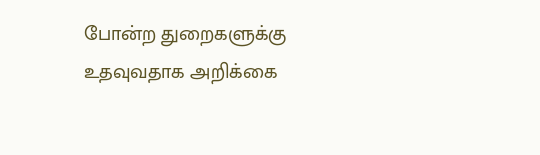போன்ற துறைகளுக்கு உதவுவதாக அறிக்கை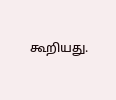கூறியது.